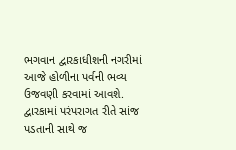ભગવાન દ્વારકાધીશની નગરીમાં આજે હોળીના પર્વની ભવ્ય ઉજવણી કરવામાં આવશે. દ્વારકામાં પરંપરાગત રીતે સાંજ પડતાની સાથે જ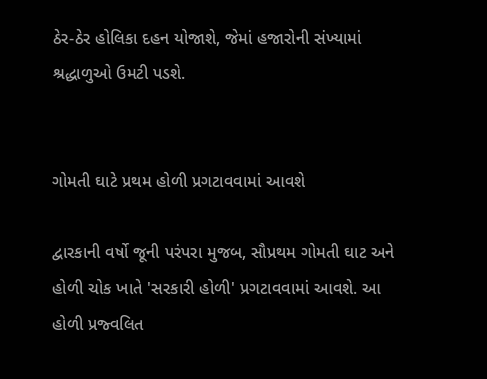ઠેર-ઠેર હોલિકા દહન યોજાશે, જેમાં હજારોની સંખ્યામાં શ્રદ્ધાળુઓ ઉમટી પડશે.


ગોમતી ઘાટે પ્રથમ હોળી પ્રગટાવવામાં આવશે

દ્વારકાની વર્ષો જૂની પરંપરા મુજબ, સૌપ્રથમ ગોમતી ઘાટ અને હોળી ચોક ખાતે 'સરકારી હોળી' પ્રગટાવવામાં આવશે. આ હોળી પ્રજ્વલિત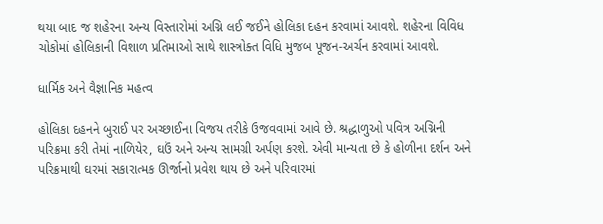થયા બાદ જ શહેરના અન્ય વિસ્તારોમાં અગ્નિ લઈ જઈને હોલિકા દહન કરવામાં આવશે. શહેરના વિવિધ ચોકોમાં હોલિકાની વિશાળ પ્રતિમાઓ સાથે શાસ્ત્રોક્ત વિધિ મુજબ પૂજન-અર્ચન કરવામાં આવશે.

ધાર્મિક અને વૈજ્ઞાનિક મહત્વ

હોલિકા દહનને બુરાઈ પર અચ્છાઈના વિજય તરીકે ઉજવવામાં આવે છે. શ્રદ્ધાળુઓ પવિત્ર અગ્નિની પરિક્રમા કરી તેમાં નાળિયેર, ઘઉં અને અન્ય સામગ્રી અર્પણ કરશે. એવી માન્યતા છે કે હોળીના દર્શન અને પરિક્રમાથી ઘરમાં સકારાત્મક ઊર્જાનો પ્રવેશ થાય છે અને પરિવારમાં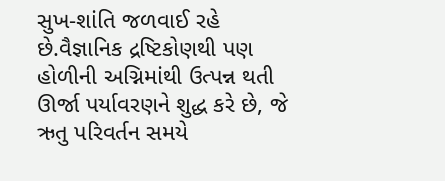સુખ-શાંતિ જળવાઈ રહે છે.વૈજ્ઞાનિક દ્રષ્ટિકોણથી પણ હોળીની અગ્નિમાંથી ઉત્પન્ન થતી ઊર્જા પર્યાવરણને શુદ્ધ કરે છે, જે ઋતુ પરિવર્તન સમયે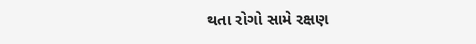થતા રોગો સામે રક્ષણ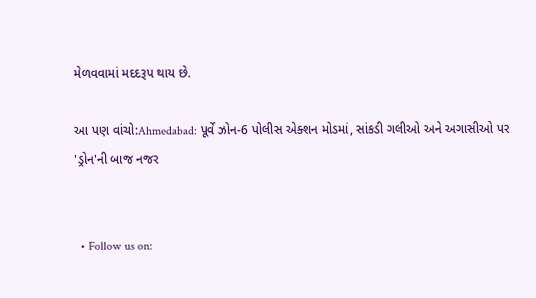મેળવવામાં મદદરૂપ થાય છે.

આ પણ વાંચો:Ahmedabad: પૂર્વે ઝોન-6 પોલીસ એક્શન મોડમાં, સાંકડી ગલીઓ અને અગાસીઓ પર 'ડ્રોન'ની બાજ નજર


  • Follow us on: